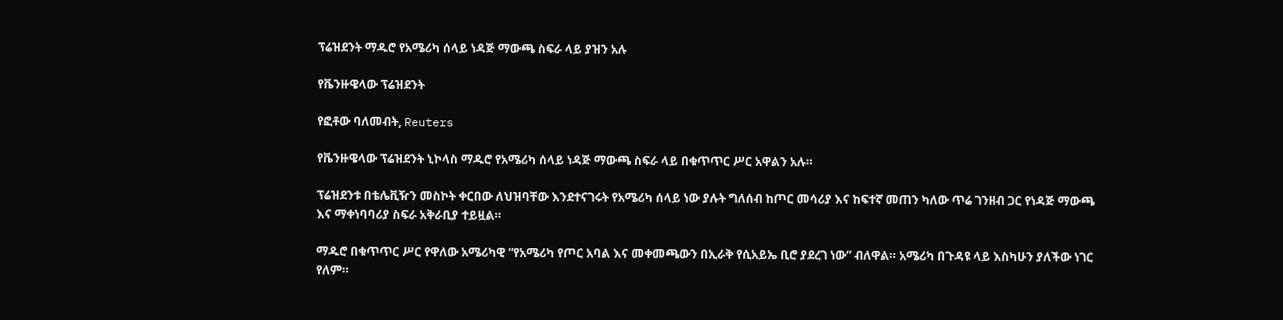ፕሬዝደንት ማዱሮ የአሜሪካ ሰላይ ነዳጅ ማውጫ ስፍራ ላይ ያዝን አሉ

የቬንዙዌላው ፕሬዝደንት

የፎቶው ባለመብት, Reuters

የቬንዙዌላው ፕሬዝደንት ኒኮላስ ማዱሮ የአሜሪካ ሰላይ ነዳጅ ማውጫ ስፍራ ላይ በቁጥጥር ሥር አዋልን አሉ።

ፕሬዝደንቱ በቴሌቪዥን መስኮት ቀርበው ለህዝባቸው እንደተናገሩት የአሜሪካ ሰላይ ነው ያሉት ግለሰብ ከጦር መሳሪያ እና ከፍተኛ መጠን ካለው ጥሬ ገንዘብ ጋር የነዳጅ ማውጫ እና ማቀነባባሪያ ስፍራ አቅራቢያ ተይዟል።

ማዱሮ በቁጥጥር ሥር የዋለው አሜሪካዊ “የአሜሪካ የጦር አባል እና መቀመጫውን በኢራቅ የሲአይኤ ቢሮ ያደረገ ነው” ብለዋል። አሜሪካ በጉዳዩ ላይ እስካሁን ያለችው ነገር የለም።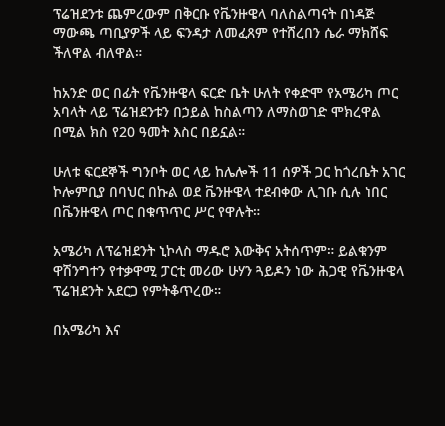ፕሬዝደንቱ ጨምረውም በቅርቡ የቬንዙዌላ ባለስልጣናት በነዳጅ ማውጫ ጣቢያዎች ላይ ፍንዳታ ለመፈጸም የተሸረበን ሴራ ማክሸፍ ችለዋል ብለዋል።

ከአንድ ወር በፊት የቬንዙዌላ ፍርድ ቤት ሁለት የቀድሞ የአሜሪካ ጦር አባላት ላይ ፕሬዝደንቱን በኃይል ከስልጣን ለማስወገድ ሞክረዋል በሚል ክስ የ20 ዓመት እስር በይኗል።

ሁለቱ ፍርደኞች ግንቦት ወር ላይ ከሌሎች 11 ሰዎች ጋር ከጎረቤት አገር ኮሎምቢያ በባህር በኩል ወደ ቬንዙዌላ ተደብቀው ሊገቡ ሲሉ ነበር በቬንዙዌላ ጦር በቁጥጥር ሥር የዋሉት።

አሜሪካ ለፕሬዝደንት ኒኮላስ ማዱሮ እውቅና አትሰጥም። ይልቁንም ዋሽንግተን የተቃዋሚ ፓርቲ መሪው ሁሃን ጓይዶን ነው ሕጋዊ የቬንዙዌላ ፕሬዝደንት አደርጋ የምትቆጥረው።

በአሜሪካ እና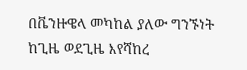በቬንዙዌላ መካከል ያለው ግንኙነት ከጊዜ ወደጊዜ እየሻከረ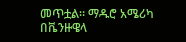መጥቷል። ማዱሮ አሜሪካ በቬንዙዌላ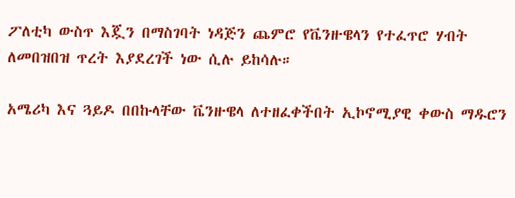ፖለቲካ ውስጥ እጇን በማስገባት ነዳጅን ጨምሮ የቬንዙዌላን የተፈጥሮ ሃብት ለመበዝበዝ ጥረት እያደረገች ነው ሲሉ ይከሳሉ።

አሜሪካ እና ጓይዶ በበኩላቸው ቬንዙዌላ ለተዘፈቀችበት ኢኮኖሚያዊ ቀውስ ማዱሮን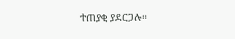ተጠያቂ ያደርጋሉ።